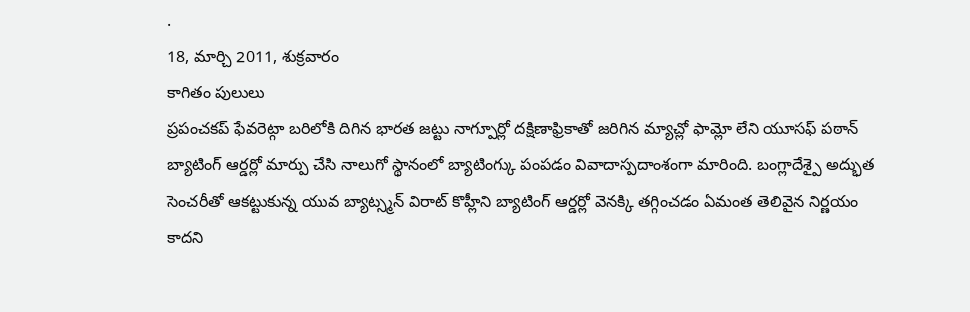.
18, మార్చి 2011, శుక్రవారం
కాగితం పులులు
ప్రపంచకప్ ఫేవరెట్గా బరిలోకి దిగిన భారత జట్టు నాగ్పూర్లో దక్షిణాఫ్రికాతో జరిగిన మ్యాచ్లో ఫామ్లో లేని యూసఫ్ పఠాన్ బ్యాటింగ్ ఆర్డర్లో మార్పు చేసి నాలుగో స్థానంలో బ్యాటింగ్కు పంపడం వివాదాస్పదాంశంగా మారింది. బంగ్లాదేశ్పై అద్భుత సెంచరీతో ఆకట్టుకున్న యువ బ్యాట్స్మన్ విరాట్ కొహ్లీని బ్యాటింగ్ ఆర్డర్లో వెనక్కి తగ్గించడం ఏమంత తెలివైన నిర్ణయం కాదని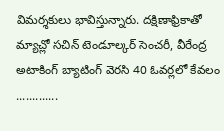విమర్శకులు భావిస్తున్నారు. దక్షిణాఫ్రికాతో మ్యాచ్లో సచిన్ టెండూల్కర్ సెంచరీ, వీరేంద్ర అటాకింగ్ బ్యాటింగ్ వెరసి 40 ఓవర్లలో కేవలం
.............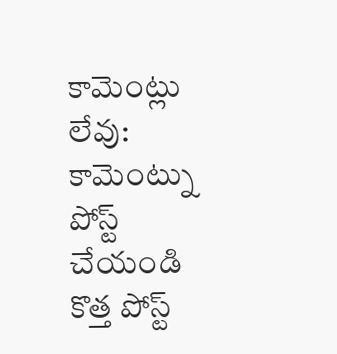కామెంట్లు లేవు:
కామెంట్ను పోస్ట్ చేయండి
కొత్త పోస్ట్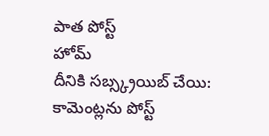పాత పోస్ట్
హోమ్
దీనికి సబ్స్క్రయిబ్ చేయి:
కామెంట్లను పోస్ట్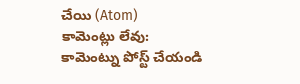చేయి (Atom)
కామెంట్లు లేవు:
కామెంట్ను పోస్ట్ చేయండి